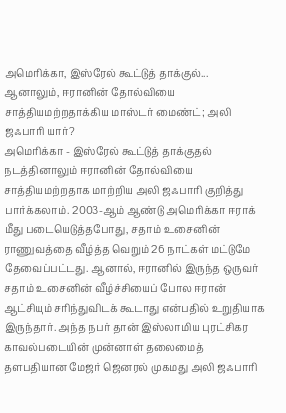அமெரிக்கா, இஸ்ரேல் கூட்டுத் தாக்குல்... ஆனாலும், ஈரானின் தோல்வியை சாத்தியமற்றதாக்கிய மாஸ்டர் மைண்ட்; அலி ஜஃபாரி யார்?
அமெரிக்கா - இஸ்ரேல் கூட்டுத் தாக்குதல் நடத்தினாலும் ஈரானின் தோல்வியை சாத்தியமற்றதாக மாற்றிய அலி ஜஃபாரி குறித்து பார்க்கலாம். 2003-ஆம் ஆண்டு அமெரிக்கா ஈராக் மீது படையெடுத்தபோது, சதாம் உசைனின் ராணுவத்தை வீழ்த்த வெறும் 26 நாட்கள் மட்டுமே தேவைப்பட்டது. ஆனால், ஈரானில் இருந்த ஒருவர் சதாம் உசைனின் வீழ்ச்சியைப் போல ஈரான் ஆட்சியும் சரிந்துவிடக் கூடாது என்பதில் உறுதியாக இருந்தார். அந்த நபர் தான் இஸ்லாமிய புரட்சிகர காவல்படையின் முன்னாள் தலைமைத் தளபதியான மேஜர் ஜெனரல் முகமது அலி ஜஃபாரி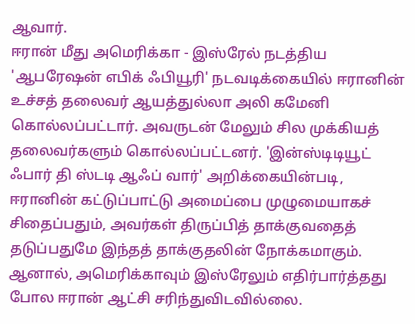ஆவார்.
ஈரான் மீது அமெரிக்கா - இஸ்ரேல் நடத்திய 'ஆபரேஷன் எபிக் ஃபியூரி' நடவடிக்கையில் ஈரானின் உச்சத் தலைவர் ஆயத்துல்லா அலி கமேனி கொல்லப்பட்டார். அவருடன் மேலும் சில முக்கியத் தலைவர்களும் கொல்லப்பட்டனர். 'இன்ஸ்டிடியூட் ஃபார் தி ஸ்டடி ஆஃப் வார்' அறிக்கையின்படி, ஈரானின் கட்டுப்பாட்டு அமைப்பை முழுமையாகச் சிதைப்பதும், அவர்கள் திருப்பித் தாக்குவதைத் தடுப்பதுமே இந்தத் தாக்குதலின் நோக்கமாகும். ஆனால், அமெரிக்காவும் இஸ்ரேலும் எதிர்பார்த்தது போல ஈரான் ஆட்சி சரிந்துவிடவில்லை.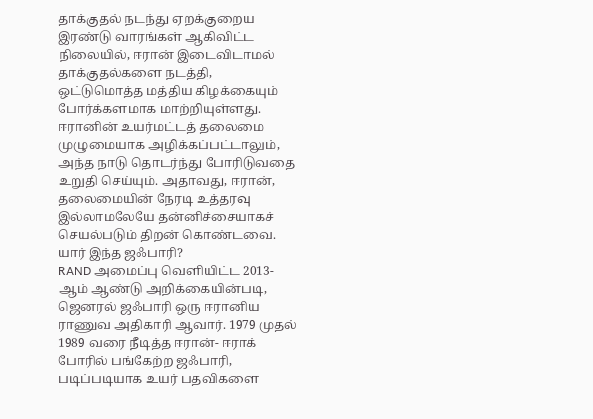தாக்குதல் நடந்து ஏறக்குறைய இரண்டு வாரங்கள் ஆகிவிட்ட நிலையில், ஈரான் இடைவிடாமல் தாக்குதல்களை நடத்தி, ஒட்டுமொத்த மத்திய கிழக்கையும் போர்க்களமாக மாற்றியுள்ளது. ஈரானின் உயர்மட்டத் தலைமை முழுமையாக அழிக்கப்பட்டாலும், அந்த நாடு தொடர்ந்து போரிடுவதை உறுதி செய்யும். அதாவது, ஈரான், தலைமையின் நேரடி உத்தரவு இல்லாமலேயே தன்னிச்சையாகச் செயல்படும் திறன் கொண்டவை.
யார் இந்த ஜஃபாரி?
RAND அமைப்பு வெளியிட்ட 2013-ஆம் ஆண்டு அறிக்கையின்படி, ஜெனரல் ஜஃபாரி ஒரு ஈரானிய ராணுவ அதிகாரி ஆவார். 1979 முதல் 1989 வரை நீடித்த ஈரான்- ஈராக் போரில் பங்கேற்ற ஜஃபாரி, படிப்படியாக உயர் பதவிகளை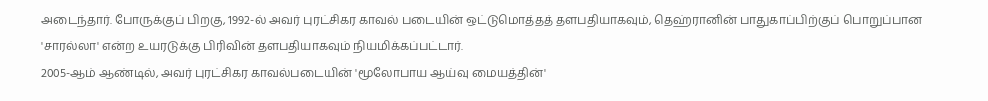அடைந்தார். போருக்குப் பிறகு, 1992-ல் அவர் புரட்சிகர காவல் படையின் ஒட்டுமொத்தத் தளபதியாகவும், தெஹ்ரானின் பாதுகாப்பிற்குப் பொறுப்பான 'சாரல்லா' என்ற உயரடுக்கு பிரிவின் தளபதியாகவும் நியமிக்கப்பட்டார்.
2005-ஆம் ஆண்டில், அவர் புரட்சிகர காவல்படையின் 'மூலோபாய ஆய்வு மையத்தின்'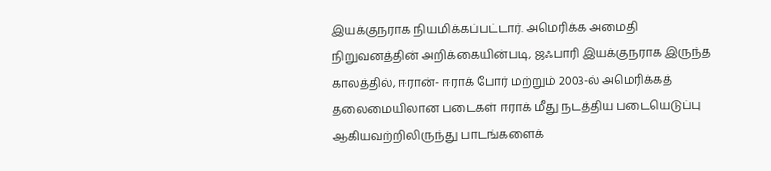இயக்குநராக நியமிக்கப்பட்டார். அமெரிக்க அமைதி நிறுவனத்தின் அறிக்கையின்படி, ஜஃபாரி இயக்குநராக இருந்த காலத்தில், ஈரான்- ஈராக் போர் மற்றும் 2003-ல் அமெரிக்கத் தலைமையிலான படைகள் ஈராக் மீது நடத்திய படையெடுப்பு ஆகியவற்றிலிருந்து பாடங்களைக்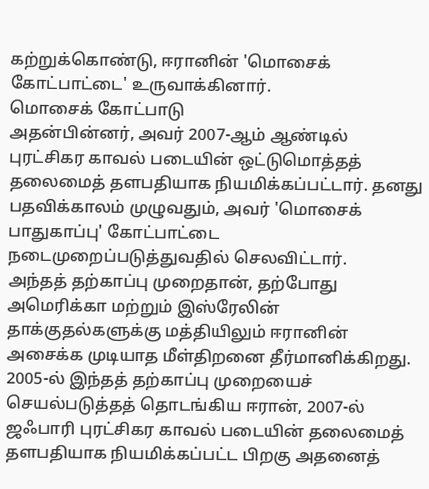கற்றுக்கொண்டு, ஈரானின் 'மொசைக் கோட்பாட்டை' உருவாக்கினார்.
மொசைக் கோட்பாடு
அதன்பின்னர், அவர் 2007-ஆம் ஆண்டில் புரட்சிகர காவல் படையின் ஒட்டுமொத்தத் தலைமைத் தளபதியாக நியமிக்கப்பட்டார். தனது பதவிக்காலம் முழுவதும், அவர் 'மொசைக் பாதுகாப்பு' கோட்பாட்டை நடைமுறைப்படுத்துவதில் செலவிட்டார்.
அந்தத் தற்காப்பு முறைதான், தற்போது அமெரிக்கா மற்றும் இஸ்ரேலின் தாக்குதல்களுக்கு மத்தியிலும் ஈரானின் அசைக்க முடியாத மீள்திறனை தீர்மானிக்கிறது.
2005-ல் இந்தத் தற்காப்பு முறையைச் செயல்படுத்தத் தொடங்கிய ஈரான், 2007-ல் ஜஃபாரி புரட்சிகர காவல் படையின் தலைமைத் தளபதியாக நியமிக்கப்பட்ட பிறகு அதனைத்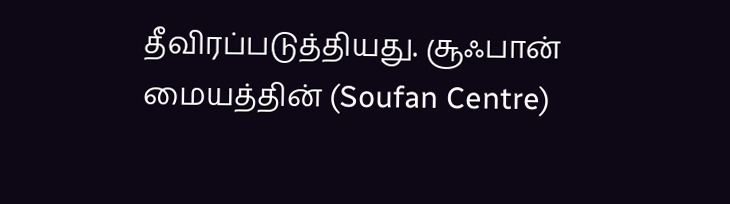தீவிரப்படுத்தியது. சூஃபான் மையத்தின் (Soufan Centre)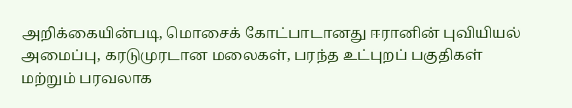அறிக்கையின்படி, மொசைக் கோட்பாடானது ஈரானின் புவியியல் அமைப்பு, கரடுமுரடான மலைகள், பரந்த உட்புறப் பகுதிகள் மற்றும் பரவலாக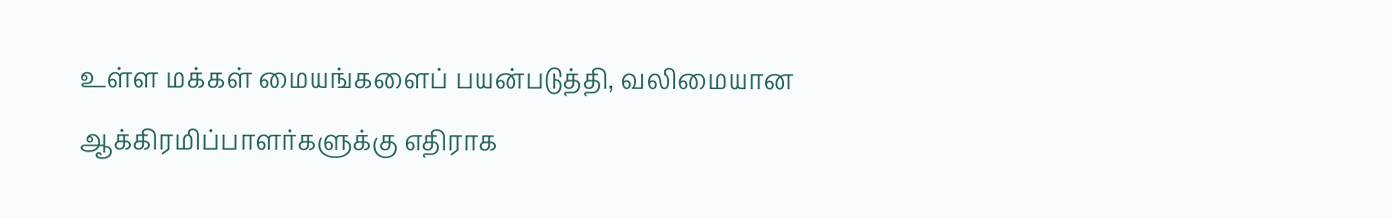உள்ள மக்கள் மையங்களைப் பயன்படுத்தி, வலிமையான ஆக்கிரமிப்பாளர்களுக்கு எதிராக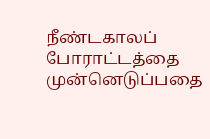நீண்டகாலப் போராட்டத்தை முன்னெடுப்பதை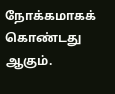நோக்கமாகக் கொண்டது ஆகும்.